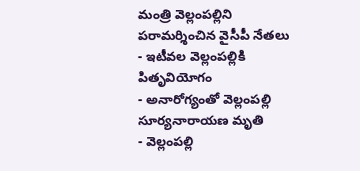మంత్రి వెల్లంపల్లిని పరామర్శించిన వైసీపీ నేతలు
- ఇటీవల వెల్లంపల్లికి పితృవియోగం
- అనారోగ్యంతో వెల్లంపల్లి సూర్యనారాయణ మృతి
- వెల్లంపల్లి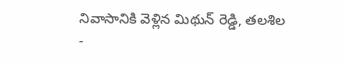నివాసానికి వెళ్లిన మిథున్ రెడ్డి, తలశిల
-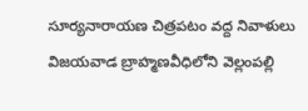సూర్యనారాయణ చిత్రపటం వద్ద నివాళులు
విజయవాడ బ్రాహ్మణవీధిలోని వెల్లంపల్లి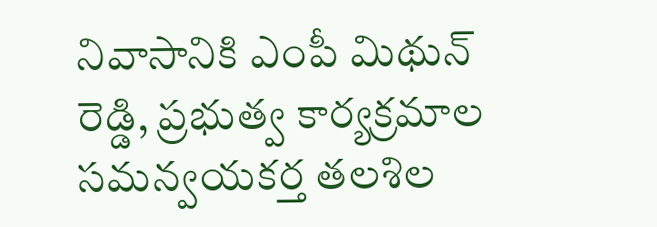నివాసానికి ఎంపీ మిథున్ రెడ్డి, ప్రభుత్వ కార్యక్రమాల సమన్వయకర్త తలశిల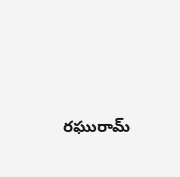రఘురామ్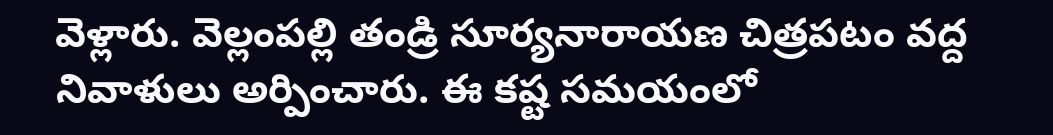వెళ్లారు. వెల్లంపల్లి తండ్రి సూర్యనారాయణ చిత్రపటం వద్ద నివాళులు అర్పించారు. ఈ కష్ట సమయంలో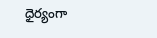ధైర్యంగా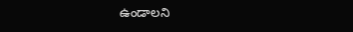ఉండాలని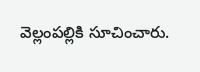వెల్లంపల్లికి సూచించారు.